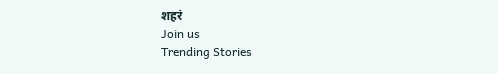शहरं
Join us
Trending Stories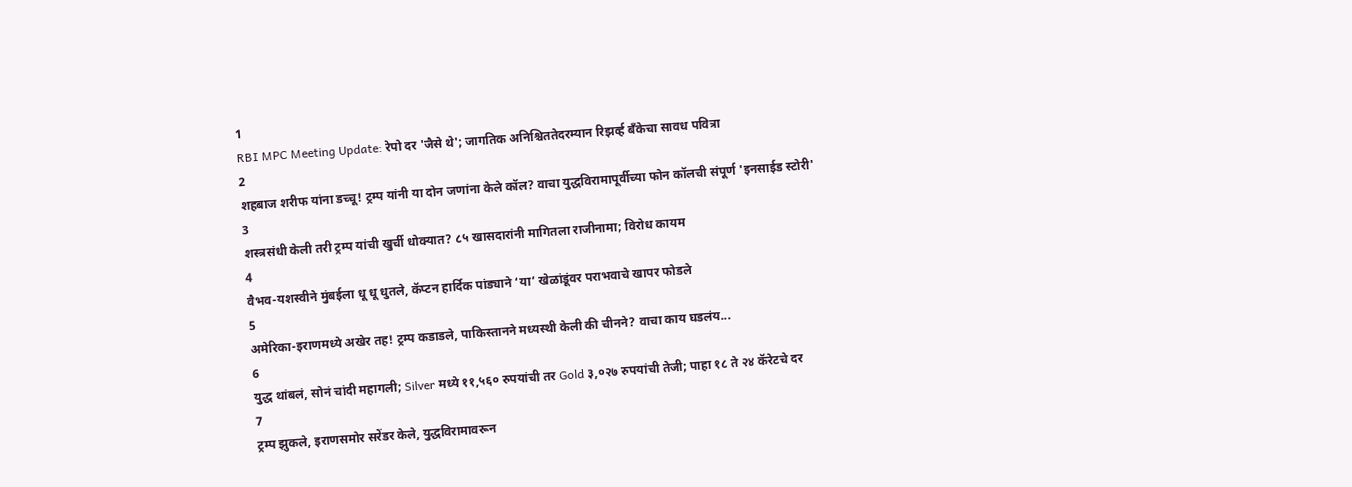1
RBI MPC Meeting Update: रेपो दर 'जैसे थे'; जागतिक अनिश्चिततेदरम्यान रिझर्व्ह बँकेचा सावध पवित्रा
2
शहबाज शरीफ यांना डच्चू! ट्रम्प यांनी या दोन जणांना केले कॉल? वाचा युद्धविरामापूर्वीच्या फोन कॉलची संपूर्ण 'इनसाईड स्टोरी'
3
शस्त्रसंधी केली तरी ट्रम्प यांची खुर्ची धोक्यात? ८५ खासदारांनी मागितला राजीनामा; विरोध कायम
4
वैभव-यशस्वीने मुंबईला धू धू धुतले, कॅप्टन हार्दिक पांड्याने ‘या’ खेळांडूंवर पराभवाचे खापर फोडले
5
अमेरिका-इराणमध्ये अखेर तह! ट्रम्प कडाडले, पाकिस्तानने मध्यस्थी केली की चीनने? वाचा काय घडलंय...
6
युद्ध थांबलं, सोनं चांदी महागली; Silver मध्ये ११,५६० रुपयांची तर Gold ३,०२७ रुपयांची तेजी; पाहा १८ ते २४ कॅरेटचे दर
7
ट्रम्प झुकले, इराणसमोर सरेंडर केले, युद्धविरामावरून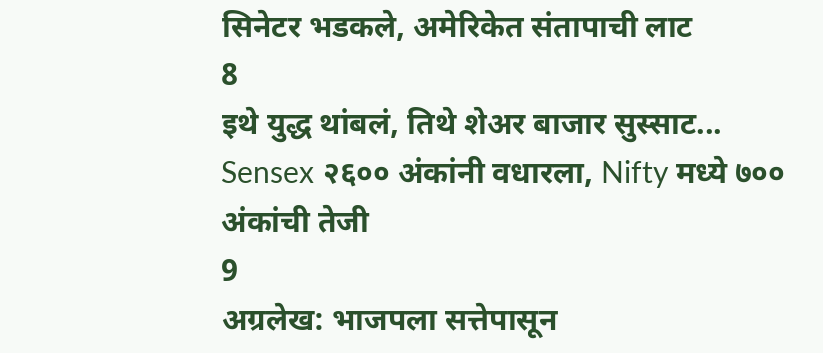सिनेटर भडकले, अमेरिकेत संतापाची लाट
8
इथे युद्ध थांबलं, तिथे शेअर बाजार सुस्साट... Sensex २६०० अंकांनी वधारला, Nifty मध्ये ७०० अंकांची तेजी
9
अग्रलेख: भाजपला सत्तेपासून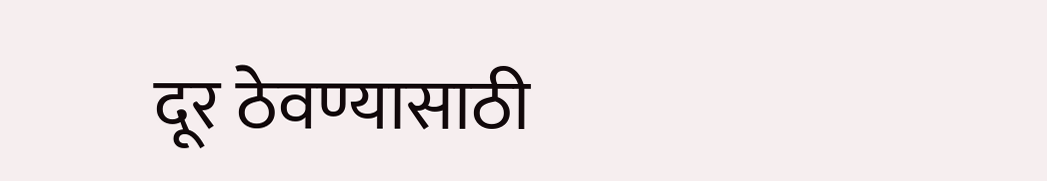दूर ठेवण्यासाठी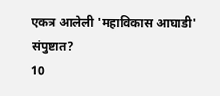एकत्र आलेली 'महाविकास आघाडी' संपुष्टात?
10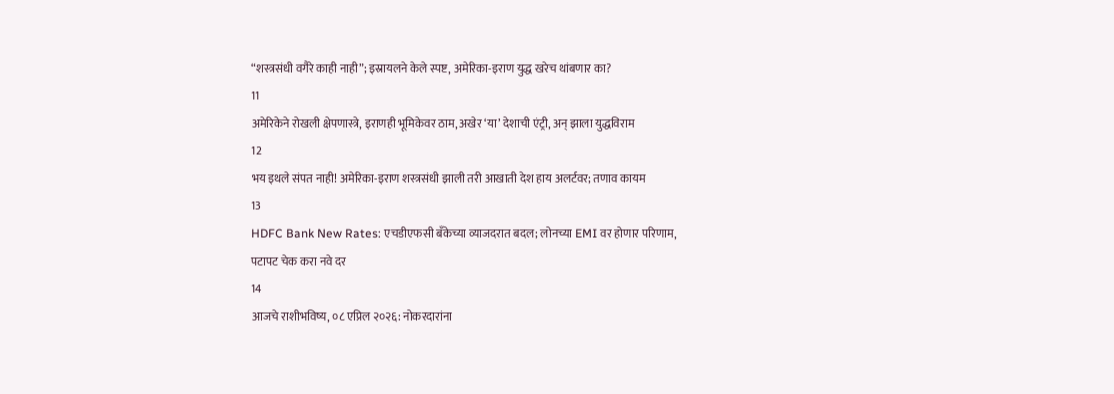“शस्त्रसंधी वगैरे काही नाही”; इस्रायलने केले स्पष्ट, अमेरिका-इराण युद्ध खरेच थांबणार का?
11
अमेरिकेने रोखली क्षेपणास्त्रे, इराणही भूमिकेवर ठाम, अखेर ‘या’ देशाची एंट्री, अन् झाला युद्धविराम
12
भय इथले संपत नाही! अमेरिका-इराण शस्त्रसंधी झाली तरी आखाती देश हाय अलर्टवर; तणाव कायम
13
HDFC Bank New Rates: एचडीएफसी बँकेच्या व्याजदरात बदल; लोनच्या EMI वर होणार परिणाम, पटापट चेक करा नवे दर
14
आजचे राशीभविष्य, ०८ एप्रिल २०२६: नोकरदारांना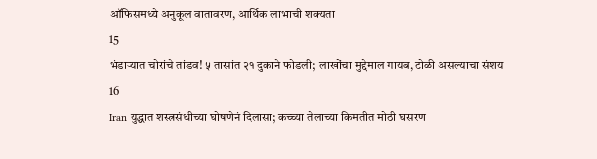ऑफिसमध्ये अनुकूल वातावरण, आर्थिक लाभाची शक्यता
15
भंडाऱ्यात चोरांचे तांडव! ५ तासांत २१ दुकाने फोडली; लाखोंचा मुद्देमाल गायब, टोळी असल्याचा संशय
16
Iran युद्धात शस्त्रसंधीच्या घोषणेनं दिलासा; कच्च्या तेलाच्या किमतीत मोठी घसरण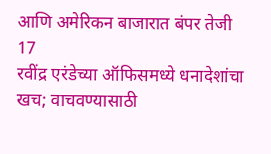आणि अमेरिकन बाजारात बंपर तेजी
17
रवींद्र एरंडेच्या ऑफिसमध्ये धनादेशांचा खच; वाचवण्यासाठी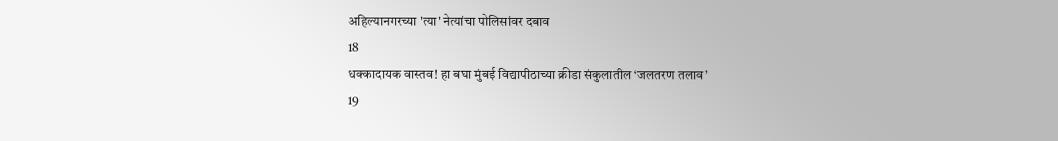अहिल्यानगरच्या 'त्या' नेत्यांचा पोलिसांवर दबाव
18
धक्कादायक वास्तव! हा बघा मुंबई विद्यापीठाच्या क्रीडा संकुलातील ‘जलतरण तलाव’
19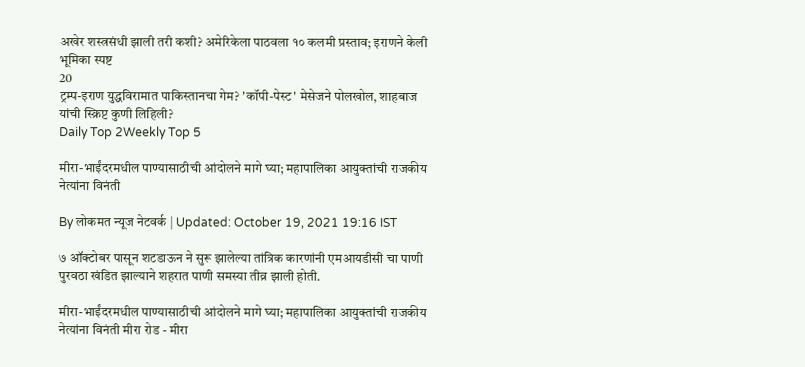अखेर शस्त्रसंधी झाली तरी कशी? अमेरिकेला पाठवला १० कलमी प्रस्ताव; इराणने केली भूमिका स्पष्ट
20
ट्रम्प-इराण युद्धविरामात पाकिस्तानचा गेम? 'कॉपी-पेस्ट' मेसेजने पोलखोल, शाहबाज यांची स्क्रिप्ट कुणी लिहिली?
Daily Top 2Weekly Top 5

मीरा-भाईंदरमधील पाण्यासाठीची आंदोलने मागे घ्या; महापालिका आयुक्तांची राजकीय नेत्यांना विनंती

By लोकमत न्यूज नेटवर्क | Updated: October 19, 2021 19:16 IST

७ ऑक्टोबर पासून शटडाऊन ने सुरू झालेल्या तांत्रिक कारणांनी एमआयडीसी चा पाणी पुरवठा खंडित झाल्याने शहरात पाणी समस्या तीव्र झाली होती.

मीरा-भाईंदरमधील पाण्यासाठीची आंदोलने मागे घ्या; महापालिका आयुक्तांची राजकीय नेत्यांना विनंती मीरा रोड - मीरा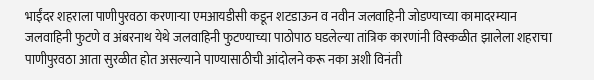भाईंदर शहराला पाणीपुरवठा करणाऱ्या एमआयडीसी कडून शटडाऊन व नवीन जलवाहिनी जोडण्याच्या कामादरम्यान जलवाहिनी फुटणे व अंबरनाथ येथे जलवाहिनी फुटण्याच्या पाठोपाठ घडलेल्या तांत्रिक कारणांनी विस्कळीत झालेला शहराचा पाणीपुरवठा आता सुरळीत होत असल्याने पाण्यासाठीची आंदोलने करू नका अशी विनंती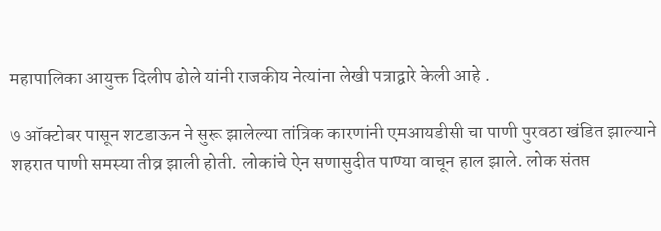महापालिका आयुक्त दिलीप ढोले यांनी राजकीय नेत्यांना लेखी पत्राद्वारे केली आहे .

७ ऑक्टोबर पासून शटडाऊन ने सुरू झालेल्या तांत्रिक कारणांनी एमआयडीसी चा पाणी पुरवठा खंडित झाल्याने शहरात पाणी समस्या तीव्र झाली होती. लोकांचे ऐन सणासुदीत पाण्या वाचून हाल झाले. लोक संतप्त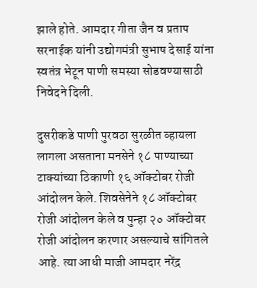झाले होते. आमदार गीता जैन व प्रताप सरनाईक यांनी उद्योगमंत्री सुभाष देसाई यांना स्वतंत्र भेटून पाणी समस्या सोडवण्यासाठी निवेदने दिली.

दुसरीकडे पाणी पुरवठा सुरळीत व्हायला लागला असताना मनसेने १८ पाण्याच्या टाक्यांच्या ठिकाणी १६ ऑक्टोबर रोजी आंदोलन केले. शिवसेनेने १८ ऑक्टोबर रोजी आंदोलन केले व पुन्हा २० ऑक्टोबर रोजी आंदोलन करणार असल्याचे सांगितले आहे. त्या आधी माजी आमदार नरेंद्र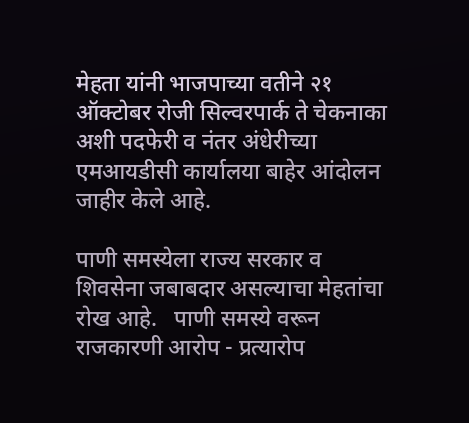मेहता यांनी भाजपाच्या वतीने २१ ऑक्टोबर रोजी सिल्वरपार्क ते चेकनाका अशी पदफेरी व नंतर अंधेरीच्या एमआयडीसी कार्यालया बाहेर आंदोलन जाहीर केले आहे.

पाणी समस्येला राज्य सरकार व शिवसेना जबाबदार असल्याचा मेहतांचा रोख आहे.   पाणी समस्ये वरून राजकारणी आरोप - प्रत्यारोप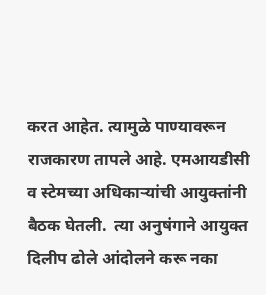करत आहेत. त्यामुळे पाण्यावरून राजकारण तापले आहे. एमआयडीसी व स्टेमच्या अधिकाऱ्यांची आयुक्तांनी बैठक घेतली.  त्या अनुषंगाने आयुक्त दिलीप ढोले आंदोलने करू नका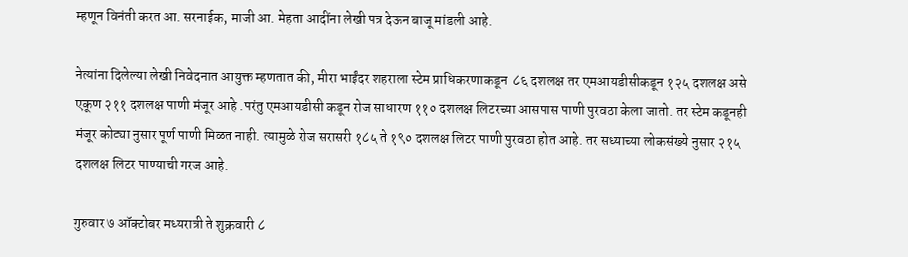म्हणून विनंती करत आ. सरनाईक, माजी आ. मेहता आदींना लेखी पत्र देऊन बाजू मांडली आहे.

नेत्यांना दिलेल्या लेखी निवेदनात आयुक्त म्हणतात की, मीरा भाईंदर शहराला स्टेम प्राधिकरणाकडून  ८६ दशलक्ष तर एमआयडीसीकडून १२५ दशलक्ष असे एकूण २११ दशलक्ष पाणी मंजूर आहे .परंतु एमआयडीसी कडून रोज साधारण ११० दशलक्ष लिटरच्या आसपास पाणी पुरवठा केला जातो. तर स्टेम कडूनही मंजूर कोट्या नुसार पूर्ण पाणी मिळत नाही. त्यामुळे रोज सरासरी १८५ ते १९० दशलक्ष लिटर पाणी पुरवठा होत आहे. तर सध्याच्या लोकसंख्ये नुसार २१५ दशलक्ष लिटर पाण्याची गरज आहे.

गुरुवार ७ ऑक्टोबर मध्यरात्री ते शुक्रवारी ८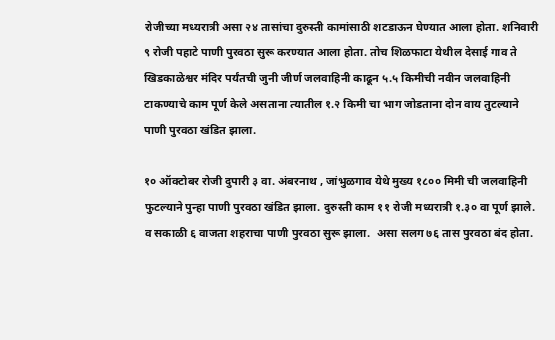रोजीच्या मध्यरात्री असा २४ तासांचा दुरुस्ती कामांसाठी शटडाऊन घेण्यात आला होता. शनिवारी ९ रोजी पहाटे पाणी पुरवठा सुरू करण्यात आला होता. तोच शिळफाटा येथील देसाई गाव ते खिडकाळेश्वर मंदिर पर्यंतची जुनी जीर्ण जलवाहिनी काढून ५.५ किमीची नवीन जलवाहिनी  टाकण्याचे काम पूर्ण केले असताना त्यातील १.२ किमी चा भाग जोडताना दोन वाय तुटल्याने पाणी पुरवठा खंडित झाला.

१० ऑक्टोबर रोजी दुपारी ३ वा. अंबरनाथ , जांभुळगाव येथे मुख्य १८०० मिमी ची जलवाहिनी फुटल्याने पुन्हा पाणी पुरवठा खंडित झाला. दुरुस्ती काम ११ रोजी मध्यरात्री १.३० वा पूर्ण झाले. व सकाळी ६ वाजता शहराचा पाणी पुरवठा सुरू झाला.  असा सलग ७६ तास पुरवठा बंद होता.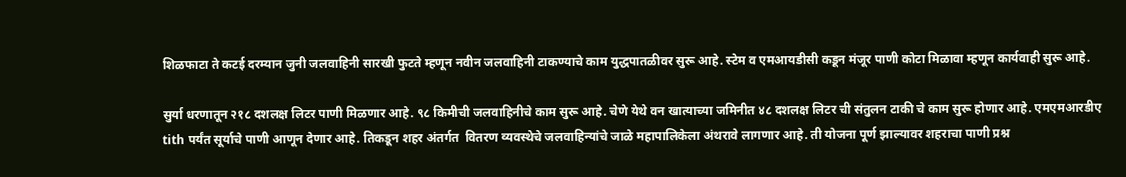शिळफाटा ते कटई दरम्यान जुनी जलवाहिनी सारखी फुटते म्हणून नवीन जलवाहिनी टाकण्याचे काम युद्धपातळीवर सुरू आहे. स्टेम व एमआयडीसी कडून मंजूर पाणी कोटा मिळावा म्हणून कार्यवाही सुरू आहे.

सुर्या धरणातून २१८ दशलक्ष लिटर पाणी मिळणार आहे. ९८ किमीची जलवाहिनीचे काम सुरू आहे. चेणे येथे वन खात्याच्या जमिनीत ४८ दशलक्ष लिटर ची संतुलन टाकी चे काम सुरू होणार आहे. एमएमआरडीए tith पर्यंत सूर्याचे पाणी आणून देणार आहे. तिकडून शहर अंतर्गत  वितरण व्यवस्थेचे जलवाहिन्यांचे जाळे महापालिकेला अंथरावे लागणार आहे. ती योजना पूर्ण झाल्यावर शहराचा पाणी प्रश्न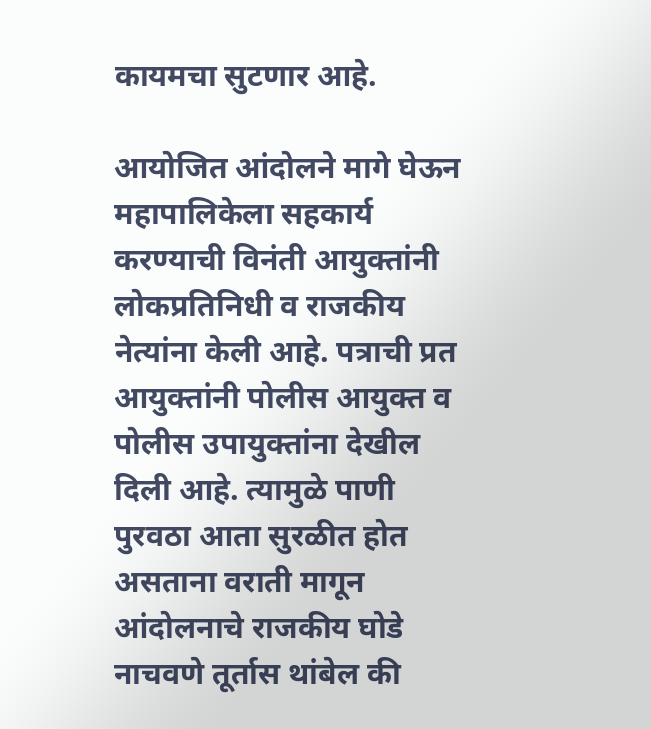कायमचा सुटणार आहे.

आयोजित आंदोलने मागे घेऊन महापालिकेला सहकार्य करण्याची विनंती आयुक्तांनी लोकप्रतिनिधी व राजकीय नेत्यांना केली आहे. पत्राची प्रत आयुक्तांनी पोलीस आयुक्त व पोलीस उपायुक्तांना देखील दिली आहे. त्यामुळे पाणी पुरवठा आता सुरळीत होत असताना वराती मागून आंदोलनाचे राजकीय घोडे नाचवणे तूर्तास थांबेल की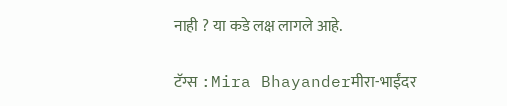नाही ? या कडे लक्ष लागले आहे.

टॅग्स :Mira Bhayanderमीरा-भाईंदर